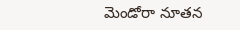మెండోరా నూతన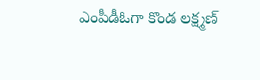ఎంపీడీఓగా కొండ లక్ష్మణ్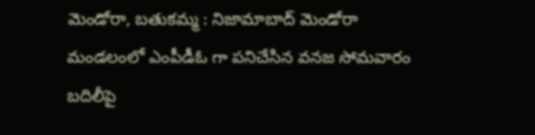మెండోరా, బతుకమ్మ : నిజామాబాద్ మెండోరా మండలంలో ఎంపీడీఓ గా పనిచేసిన వనజ సోమవారం బదిలీపై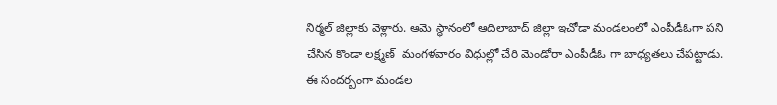నిర్మల్ జిల్లాకు వెళ్లారు. ఆమె స్థానంలో ఆదిలాబాద్ జిల్లా ఇచోడా మండలంలో ఎంపీడీఓగా పని చేసిన కొండా లక్ష్మణ్  మంగళవారం విధుల్లో చేరి మెండోరా ఎంపీడీఓ గా బాధ్యతలు చేపట్టాడు. ఈ సందర్బంగా మండల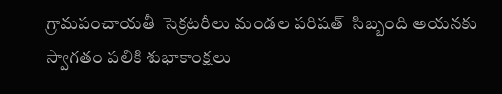గ్రామపంచాయతీ  సెక్రటరీలు మండల పరిషత్  సిబ్బంది అయనకు స్వాగతం పలికి శుభాకాంక్షలు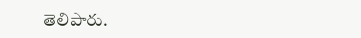తెలిపారు.